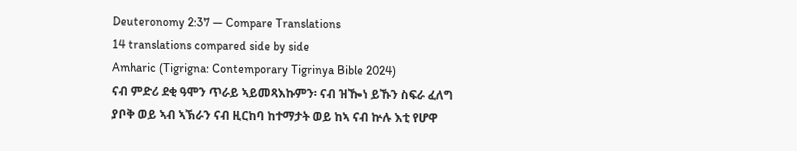Deuteronomy 2:37 — Compare Translations
14 translations compared side by side
Amharic (Tigrigna: Contemporary Tigrinya Bible 2024)
ናብ ምድሪ ደቂ ዓሞን ጥራይ ኣይመጻእኩምን፡ ናብ ዝዀነ ይኹን ስፍራ ፈለግ ያቦቅ ወይ ኣብ ኣኽራን ናብ ዚርከባ ከተማታት ወይ ከኣ ናብ ኵሉ እቲ የሆዋ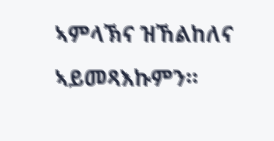ኣምላኽና ዝኸልከለና ኣይመጻእኩምን።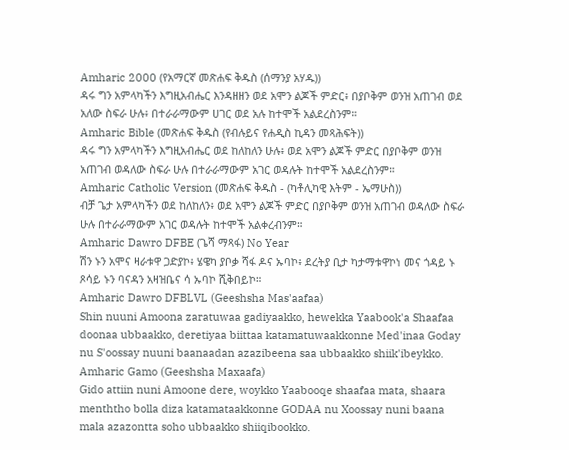Amharic 2000 (የአማርኛ መጽሐፍ ቅዱስ (ሰማንያ አሃዱ))
ዳሩ ግን አምላካችን እግዚአብሔር እንዳዘዘን ወደ አሞን ልጆች ምድር፥ በያቦቅም ወንዝ አጠገብ ወደ አለው ስፍራ ሁሉ፥ በተራራማውም ሀገር ወደ አሉ ከተሞች አልደረስንም።
Amharic Bible (መጽሐፍ ቅዱስ (የብሉይና የሐዲስ ኪዳን መጻሕፍት))
ዳሩ ግን አምላካችን እግዚአብሔር ወደ ከለከለን ሁሉ፥ ወደ አሞን ልጆች ምድር በያቦቅም ወንዝ አጠገብ ወዳለው ስፍራ ሁሉ በተራራማውም አገር ወዳሉት ከተሞች አልደረስንም።
Amharic Catholic Version (መጽሐፍ ቅዱስ - (ካቶሊካዊ እትም - ኤማሁስ))
ብቻ ጌታ አምላካችን ወደ ከለከለን፥ ወደ አሞን ልጆች ምድር በያቦቅም ወንዝ አጠገብ ወዳለው ስፍራ ሁሉ በተራራማውም አገር ወዳሉት ከተሞች አልቀረብንም።
Amharic Dawro DFBE (ጌሻ ማጻፋ) No Year
ሽን ኑን አሞና ዛራቱዋ ጋድያኮ፥ ሄዌካ ያቦቃ ሻፋ ዶና ኡባኮ፥ ደረትያ ቢታ ካታማቱዋኮነ መና ጎዳይ ኑ ጾሳይ ኑን ባናዳን አዛዝቤና ሳ ኡባኮ ሺቅበይኮ።
Amharic Dawro DFBLVL (Geeshsha Mas'aafaa)
Shin nuuni Amoona zaratuwaa gadiyaakko, hewekka Yaabook'a Shaafaa doonaa ubbaakko, deretiyaa biittaa katamatuwaakkonne Med'inaa Goday nu S'oossay nuuni baanaadan azazibeena saa ubbaakko shiik'ibeykko.
Amharic Gamo (Geeshsha Maxaafa)
Gido attiin nuni Amoone dere, woykko Yaabooqe shaafaa mata, shaara menththo bolla diza katamataakkonne GODAA nu Xoossay nuni baana mala azazontta soho ubbaakko shiiqibookko.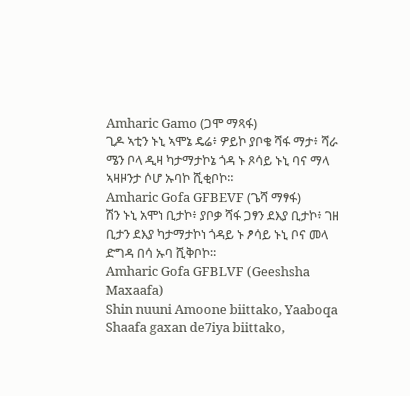Amharic Gamo (ጋሞ ማጻፋ)
ጊዶ ኣቲን ኑኒ ኣሞኔ ዴሬ፥ ዎይኮ ያቦቄ ሻፋ ማታ፥ ሻራ ሜን ቦላ ዲዛ ካታማታኮኔ ጎዳ ኑ ጾሳይ ኑኒ ባና ማላ ኣዛዞንታ ሶሆ ኡባኮ ሺቂቦኮ።
Amharic Gofa GFBEVF (ጌሻ ማፃፋ)
ሽን ኑኒ አሞነ ቢታኮ፥ ያቦቃ ሻፋ ጋፃን ደእያ ቢታኮ፥ ገዘ ቢታን ደእያ ካታማታኮነ ጎዳይ ኑ ፆሳይ ኑኒ ቦና መላ ድግዳ በሳ ኡባ ሺቅቦኮ።
Amharic Gofa GFBLVF (Geeshsha Maxaafa)
Shin nuuni Amoone biittako, Yaaboqa Shaafa gaxan de7iya biittako,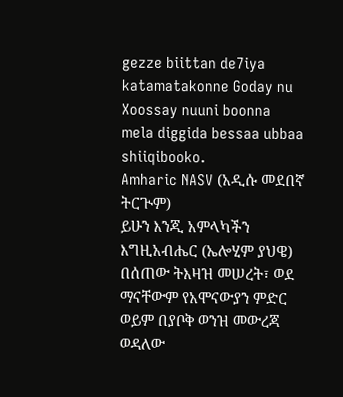gezze biittan de7iya katamatakonne Goday nu Xoossay nuuni boonna mela diggida bessaa ubbaa shiiqibooko.
Amharic NASV (አዲሱ መደበኛ ትርጒም)
ይሁን እንጂ አምላካችን እግዚአብሔር (ኤሎሂም ያህዌ) በሰጠው ትእዛዝ መሠረት፣ ወደ ማናቸውም የአሞናውያን ምድር ወይም በያቦቅ ወንዝ መውረጃ ወዳለው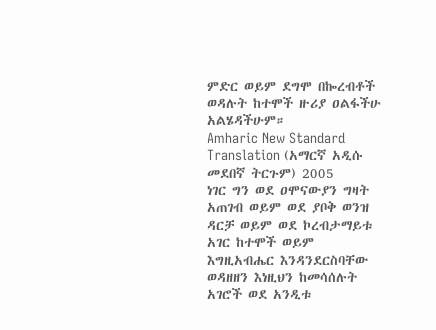ምድር ወይም ደግሞ በኰረብቶች ወዳሉት ከተሞች ዙሪያ ዐልፋችሁ አልሄዳችሁም።
Amharic New Standard Translation (አማርኛ አዲሱ መደበኛ ትርጉም) 2005
ነገር ግን ወደ ዐሞናውያን ግዛት አጠገብ ወይም ወደ ያቦቅ ወንዝ ዳርቻ ወይም ወደ ኮረብታማይቱ አገር ከተሞች ወይም እግዚአብሔር እንዳንደርስባቸው ወዳዘዘን እነዚህን ከመሳሰሉት አገሮች ወደ አንዲቱ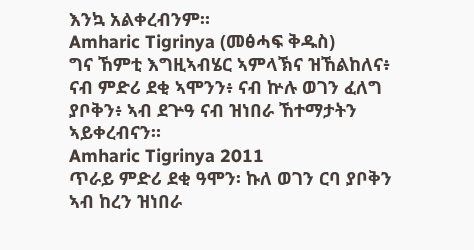እንኳ አልቀረብንም።
Amharic Tigrinya (መፅሓፍ ቅዱስ)
ግና ኸምቲ እግዚኣብሄር ኣምላኽና ዝኸልከለና፥ ናብ ምድሪ ደቂ ኣሞንን፥ ናብ ኵሉ ወገን ፈለግ ያቦቅን፥ ኣብ ደጕዓ ናብ ዝነበራ ኸተማታትን ኣይቀረብናን።
Amharic Tigrinya 2011
ጥራይ ምድሪ ደቂ ዓሞን፡ ኩለ ወገን ርባ ያቦቅን ኣብ ከረን ዝነበራ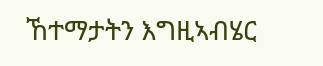ኸተማታትን እግዚኣብሄር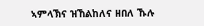ኣምላኽና ዝኸልከለና ዘበለ ኹሉ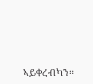ኣይቀረብካን።